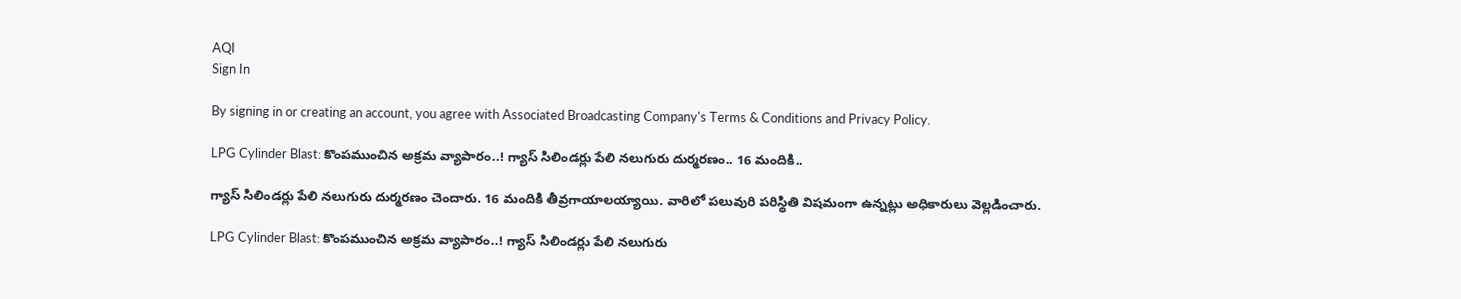AQI
Sign In

By signing in or creating an account, you agree with Associated Broadcasting Company's Terms & Conditions and Privacy Policy.

LPG Cylinder Blast: కొంపముంచిన అక్రమ వ్యాపారం..! గ్యాస్ సిలిండర్లు పేలి నలుగురు దుర్మరణం.. 16 మందికి..

గ్యాస్ సిలిండ‌ర్లు పేలి న‌లుగురు దుర్మరణం చెందారు. 16 మందికి తీవ్రగాయాలయ్యాయి. వారిలో పలువురి పరిస్థితి విషమంగా ఉన్నట్లు అధికారులు వెల్లడించారు.

LPG Cylinder Blast: కొంపముంచిన అక్రమ వ్యాపారం..! గ్యాస్ సిలిండర్లు పేలి నలుగురు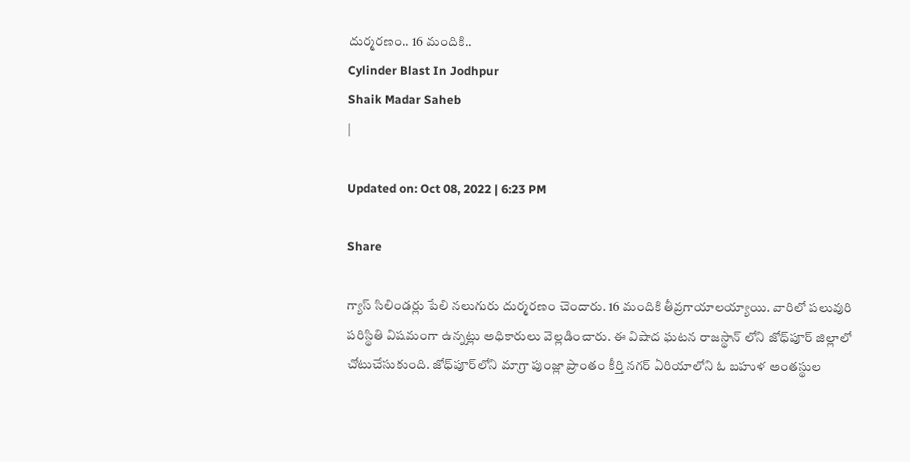దుర్మరణం.. 16 మందికి..
Cylinder Blast In Jodhpur
Shaik Madar Saheb
|

Updated on: Oct 08, 2022 | 6:23 PM

Share

గ్యాస్ సిలిండ‌ర్లు పేలి న‌లుగురు దుర్మరణం చెందారు. 16 మందికి తీవ్రగాయాలయ్యాయి. వారిలో పలువురి పరిస్థితి విషమంగా ఉన్నట్లు అధికారులు వెల్లడించారు. ఈ విషాద ఘటన రాజ‌స్థాన్ లోని జోధ్‌పూర్ జిల్లాలో చోటుచేసుకుంది. జోధ్‌పూర్‌లోని మాగ్రా పుంజ్లా ప్రాంతం కీర్తి న‌గ‌ర్ ఏరియాలోని ఓ బహుళ అంతస్థుల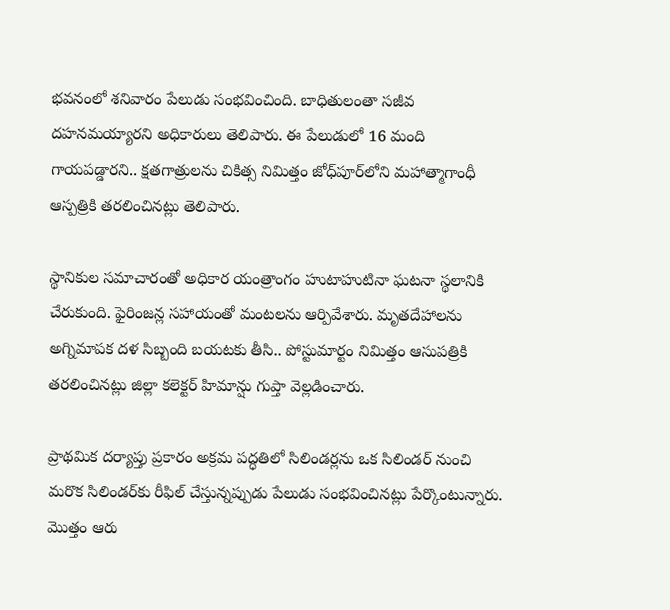భవనంలో శనివారం పేలుడు సంభవించింది. బాధితులంతా సజీవ దహనమయ్యారని అధికారులు తెలిపారు. ఈ పేలుడులో 16 మంది గాయపడ్డారని.. క్షతగాత్రులను చికిత్స నిమిత్తం జోధ్‌పూర్‌లోని మహాత్మాగాంధీ ఆస్పత్రికి తరలించినట్లు తెలిపారు.

స్థానికుల సమాచారంతో అధికార యంత్రాంగం హుటాహుటినా ఘటనా స్థలానికి చేరుకుంది. ఫైరింజన్ల సహాయంతో మంటలను ఆర్పివేశారు. మృతదేహాలను అగ్నిమాపక దళ సిబ్బంది బయటకు తీసి.. పోస్టుమార్టం నిమిత్తం ఆసుపత్రికి తరలించినట్లు జిల్లా కలెక్టర్ హిమాన్షు గుప్తా వెల్లడించారు.

ప్రాథమిక దర్యాప్తు ప్రకారం అక్రమ పద్ధతిలో సిలిండర్లను ఒక సిలిండర్ నుంచి మరొక సిలిండర్‌కు రీఫిల్ చేస్తున్నప్పుడు పేలుడు సంభవించినట్లు పేర్కొంటున్నారు. మొత్తం ఆరు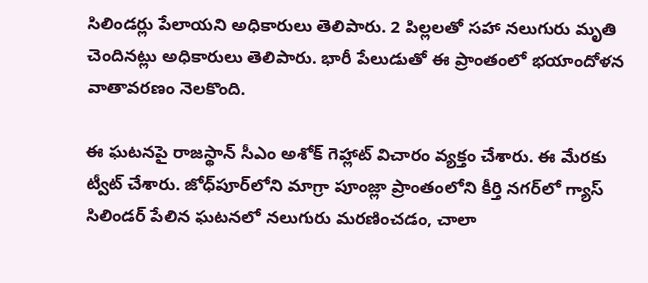సిలిండర్లు పేలాయని అధికారులు తెలిపారు. 2 పిల్లలతో సహా నలుగురు మృతి చెందినట్లు అధికారులు తెలిపారు. భారీ పేలుడుతో ఈ ప్రాంతంలో భయాందోళన వాతావరణం నెలకొంది.

ఈ ఘటనపై రాజస్థాన్ సీఎం అశోక్ గెహ్లాట్ విచారం వ్యక్తం చేశారు. ఈ మేరకు ట్వీట్ చేశారు. జోధ్‌పూర్‌లోని మాగ్రా పూంజ్లా ప్రాంతంలోని కీర్తి నగర్‌లో గ్యాస్ సిలిండర్ పేలిన ఘటనలో నలుగురు మరణించడం, చాలా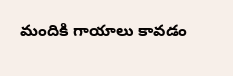మందికి గాయాలు కావడం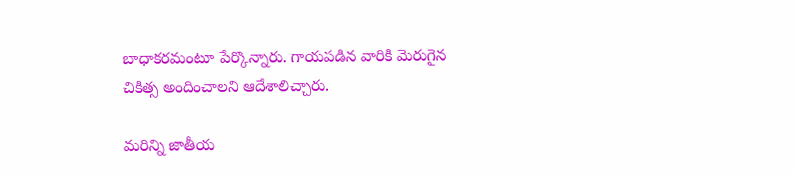బాధాకరమంటూ పేర్కొన్నారు. గాయపడిన వారికి మెరుగైన చికిత్స అందించాలని ఆదేశాలిచ్చారు.

మరిన్ని జాతీయ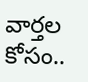వార్తల కోసం..